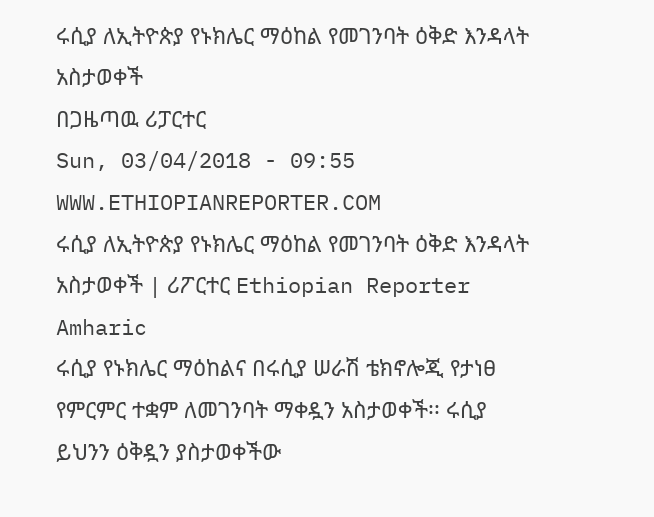ሩሲያ ለኢትዮጵያ የኑክሌር ማዕከል የመገንባት ዕቅድ እንዳላት አስታወቀች
በጋዜጣዉ ሪፓርተር
Sun, 03/04/2018 - 09:55
WWW.ETHIOPIANREPORTER.COM
ሩሲያ ለኢትዮጵያ የኑክሌር ማዕከል የመገንባት ዕቅድ እንዳላት አስታወቀች | ሪፖርተር Ethiopian Reporter Amharic
ሩሲያ የኑክሌር ማዕከልና በሩሲያ ሠራሽ ቴክኖሎጂ የታነፀ የምርምር ተቋም ለመገንባት ማቀዷን አስታወቀች፡፡ ሩሲያ ይህንን ዕቅዷን ያስታወቀችው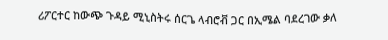ሪፖርተር ከውጭ ጉዳይ ሚኒስትሩ ሰርጌ ላብሮቭ ጋር በኢሜል ባደረገው ቃለ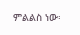ምልልስ ነው፡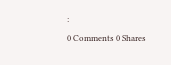፡
0 Comments 0 Shares